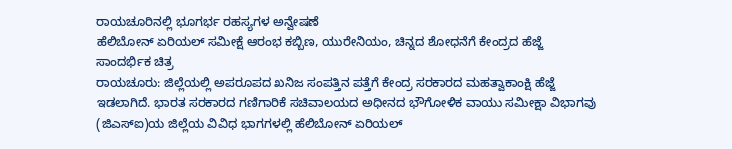ರಾಯಚೂರಿನಲ್ಲಿ ಭೂಗರ್ಭ ರಹಸ್ಯಗಳ ಅನ್ವೇಷಣೆ
ಹೆಲಿಬೋನ್ ಏರಿಯಲ್ ಸಮೀಕ್ಷೆ ಆರಂಭ ಕಬ್ಬಿಣ, ಯುರೇನಿಯಂ, ಚಿನ್ನದ ಶೋಧನೆಗೆ ಕೇಂದ್ರದ ಹೆಜ್ಜೆ
ಸಾಂದರ್ಭಿಕ ಚಿತ್ರ
ರಾಯಚೂರು: ಜಿಲ್ಲೆಯಲ್ಲಿ ಅಪರೂಪದ ಖನಿಜ ಸಂಪತ್ತಿನ ಪತ್ತೆಗೆ ಕೇಂದ್ರ ಸರಕಾರದ ಮಹತ್ವಾಕಾಂಕ್ಷಿ ಹೆಜ್ಜೆ ಇಡಲಾಗಿದೆ. ಭಾರತ ಸರಕಾರದ ಗಣಿಗಾರಿಕೆ ಸಚಿವಾಲಯದ ಅಧೀನದ ಭೌಗೋಳಿಕ ವಾಯು ಸಮೀಕ್ಷಾ ವಿಭಾಗವು (ಜಿಎಸ್ಐ)ಯ ಜಿಲ್ಲೆಯ ವಿವಿಧ ಭಾಗಗಳಲ್ಲಿ ಹೆಲಿಬೋನ್ ಏರಿಯಲ್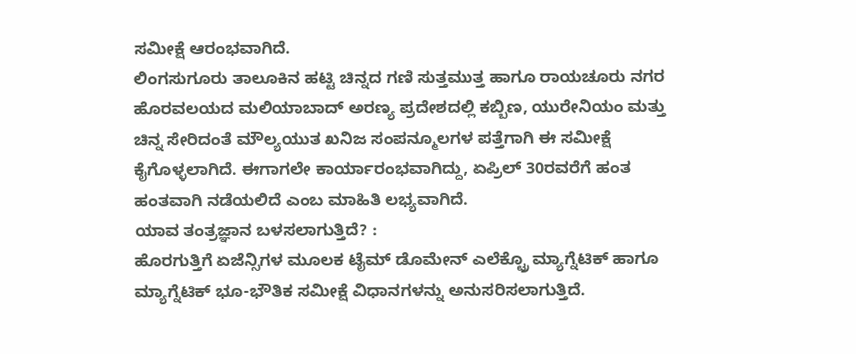ಸಮೀಕ್ಷೆ ಆರಂಭವಾಗಿದೆ.
ಲಿಂಗಸುಗೂರು ತಾಲೂಕಿನ ಹಟ್ಟಿ ಚಿನ್ನದ ಗಣಿ ಸುತ್ತಮುತ್ತ ಹಾಗೂ ರಾಯಚೂರು ನಗರ ಹೊರವಲಯದ ಮಲಿಯಾಬಾದ್ ಅರಣ್ಯ ಪ್ರದೇಶದಲ್ಲಿ ಕಬ್ಬಿಣ, ಯುರೇನಿಯಂ ಮತ್ತು ಚಿನ್ನ ಸೇರಿದಂತೆ ಮೌಲ್ಯಯುತ ಖನಿಜ ಸಂಪನ್ಮೂಲಗಳ ಪತ್ತೆಗಾಗಿ ಈ ಸಮೀಕ್ಷೆ ಕೈಗೊಳ್ಳಲಾಗಿದೆ. ಈಗಾಗಲೇ ಕಾರ್ಯಾರಂಭವಾಗಿದ್ದು, ಏಪ್ರಿಲ್ 30ರವರೆಗೆ ಹಂತ ಹಂತವಾಗಿ ನಡೆಯಲಿದೆ ಎಂಬ ಮಾಹಿತಿ ಲಭ್ಯವಾಗಿದೆ.
ಯಾವ ತಂತ್ರಜ್ಞಾನ ಬಳಸಲಾಗುತ್ತಿದೆ? :
ಹೊರಗುತ್ತಿಗೆ ಏಜೆನ್ಸಿಗಳ ಮೂಲಕ ಟೈಮ್ ಡೊಮೇನ್ ಎಲೆಕ್ಟ್ರೊ ಮ್ಯಾಗ್ನೆಟಿಕ್ ಹಾಗೂ ಮ್ಯಾಗ್ನೆಟಿಕ್ ಭೂ-ಭೌತಿಕ ಸಮೀಕ್ಷೆ ವಿಧಾನಗಳನ್ನು ಅನುಸರಿಸಲಾಗುತ್ತಿದೆ.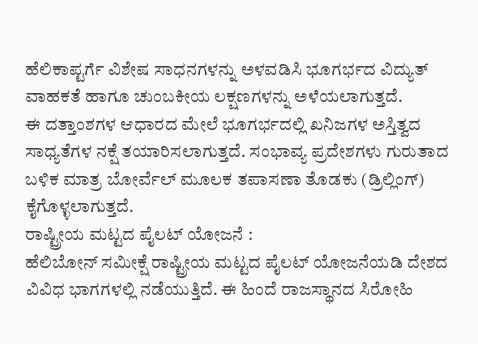ಹೆಲಿಕಾಪ್ಟರ್ಗೆ ವಿಶೇಷ ಸಾಧನಗಳನ್ನು ಅಳವಡಿಸಿ ಭೂಗರ್ಭದ ವಿದ್ಯುತ್ ವಾಹಕತೆ ಹಾಗೂ ಚುಂಬಕೀಯ ಲಕ್ಷಣಗಳನ್ನು ಅಳೆಯಲಾಗುತ್ತದೆ.
ಈ ದತ್ತಾಂಶಗಳ ಆಧಾರದ ಮೇಲೆ ಭೂಗರ್ಭದಲ್ಲಿ ಖನಿಜಗಳ ಅಸ್ತಿತ್ವದ ಸಾಧ್ಯತೆಗಳ ನಕ್ಷೆ ತಯಾರಿಸಲಾಗುತ್ತದೆ. ಸಂಭಾವ್ಯ ಪ್ರದೇಶಗಳು ಗುರುತಾದ ಬಳಿಕ ಮಾತ್ರ ಬೋರ್ವೆಲ್ ಮೂಲಕ ತಪಾಸಣಾ ತೊಡಕು (ಡ್ರಿಲ್ಲಿಂಗ್) ಕೈಗೊಳ್ಳಲಾಗುತ್ತದೆ.
ರಾಷ್ಟ್ರೀಯ ಮಟ್ಟದ ಪೈಲಟ್ ಯೋಜನೆ :
ಹೆಲಿಬೋನ್ ಸಮೀಕ್ಷೆ ರಾಷ್ಟ್ರೀಯ ಮಟ್ಟದ ಪೈಲಟ್ ಯೋಜನೆಯಡಿ ದೇಶದ ವಿವಿಧ ಭಾಗಗಳಲ್ಲಿ ನಡೆಯುತ್ತಿದೆ. ಈ ಹಿಂದೆ ರಾಜಸ್ಥಾನದ ಸಿರೋಹಿ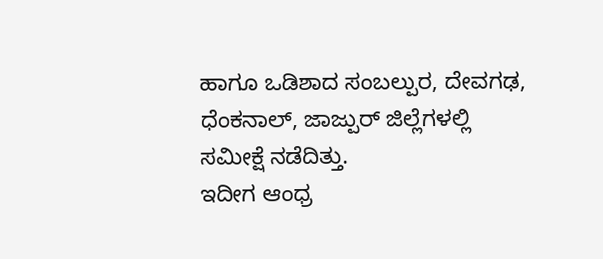ಹಾಗೂ ಒಡಿಶಾದ ಸಂಬಲ್ಪುರ, ದೇವಗಢ, ಧೆಂಕನಾಲ್, ಜಾಜ್ಪುರ್ ಜಿಲ್ಲೆಗಳಲ್ಲಿ ಸಮೀಕ್ಷೆ ನಡೆದಿತ್ತು.
ಇದೀಗ ಆಂಧ್ರ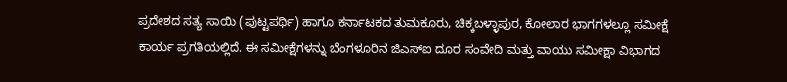ಪ್ರದೇಶದ ಸತ್ಯ ಸಾಯಿ (ಪುಟ್ಟಪರ್ಥಿ) ಹಾಗೂ ಕರ್ನಾಟಕದ ತುಮಕೂರು, ಚಿಕ್ಕಬಳ್ಳಾಪುರ, ಕೋಲಾರ ಭಾಗಗಳಲ್ಲೂ ಸಮೀಕ್ಷೆ ಕಾರ್ಯ ಪ್ರಗತಿಯಲ್ಲಿದೆ. ಈ ಸಮೀಕ್ಷೆಗಳನ್ನು ಬೆಂಗಳೂರಿನ ಜಿಎಸ್ಐ ದೂರ ಸಂವೇದಿ ಮತ್ತು ವಾಯು ಸಮೀಕ್ಷಾ ವಿಭಾಗದ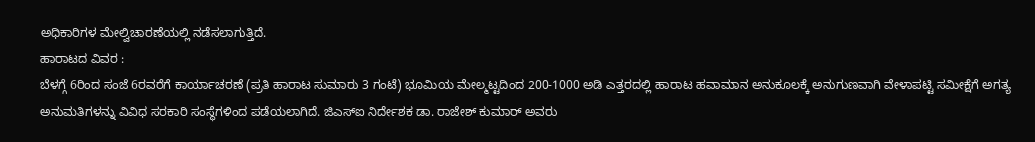ಅಧಿಕಾರಿಗಳ ಮೇಲ್ವಿಚಾರಣೆಯಲ್ಲಿ ನಡೆಸಲಾಗುತ್ತಿದೆ.
ಹಾರಾಟದ ವಿವರ :
ಬೆಳಗ್ಗೆ 6ರಿಂದ ಸಂಜೆ 6ರವರೆಗೆ ಕಾರ್ಯಾಚರಣೆ (ಪ್ರತಿ ಹಾರಾಟ ಸುಮಾರು 3 ಗಂಟೆ) ಭೂಮಿಯ ಮೇಲ್ಮಟ್ಟದಿಂದ 200-1000 ಅಡಿ ಎತ್ತರದಲ್ಲಿ ಹಾರಾಟ ಹವಾಮಾನ ಅನುಕೂಲಕ್ಕೆ ಅನುಗುಣವಾಗಿ ವೇಳಾಪಟ್ಟಿ ಸಮೀಕ್ಷೆಗೆ ಅಗತ್ಯ ಅನುಮತಿಗಳನ್ನು ವಿವಿಧ ಸರಕಾರಿ ಸಂಸ್ಥೆಗಳಿಂದ ಪಡೆಯಲಾಗಿದೆ. ಜಿಎಸ್ಐ ನಿರ್ದೇಶಕ ಡಾ. ರಾಜೇಶ್ ಕುಮಾರ್ ಅವರು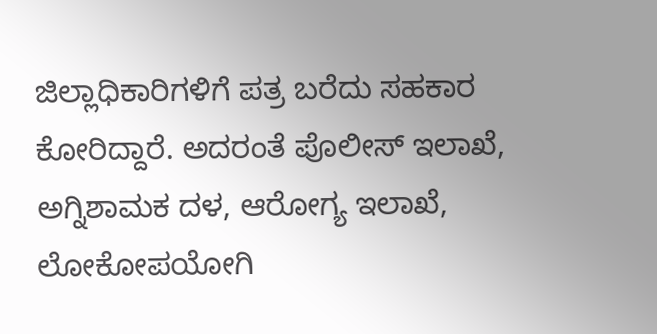ಜಿಲ್ಲಾಧಿಕಾರಿಗಳಿಗೆ ಪತ್ರ ಬರೆದು ಸಹಕಾರ ಕೋರಿದ್ದಾರೆ. ಅದರಂತೆ ಪೊಲೀಸ್ ಇಲಾಖೆ, ಅಗ್ನಿಶಾಮಕ ದಳ, ಆರೋಗ್ಯ ಇಲಾಖೆ, ಲೋಕೋಪಯೋಗಿ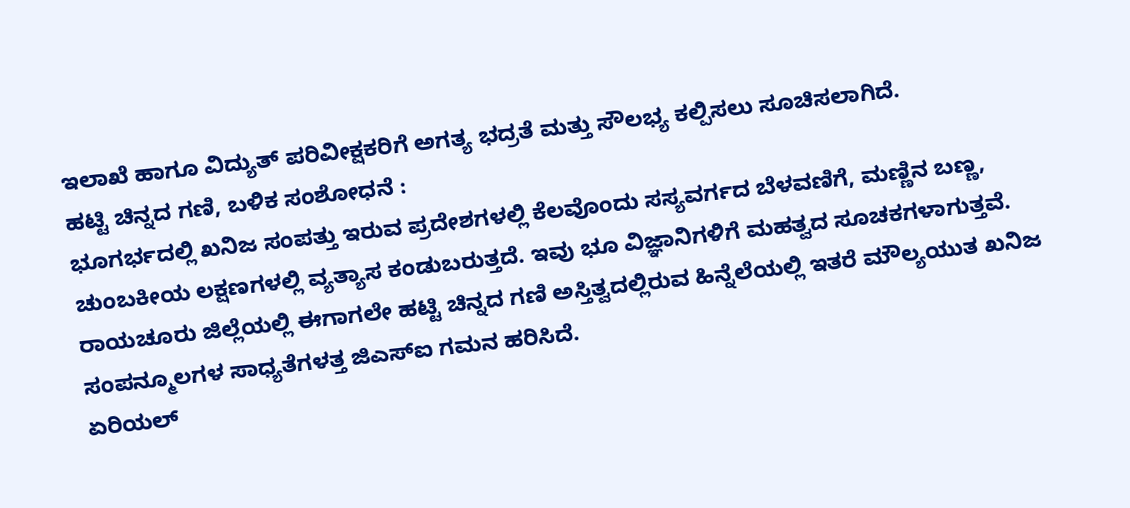ಇಲಾಖೆ ಹಾಗೂ ವಿದ್ಯುತ್ ಪರಿವೀಕ್ಷಕರಿಗೆ ಅಗತ್ಯ ಭದ್ರತೆ ಮತ್ತು ಸೌಲಭ್ಯ ಕಲ್ಪಿಸಲು ಸೂಚಿಸಲಾಗಿದೆ.
ಹಟ್ಟಿ ಚಿನ್ನದ ಗಣಿ, ಬಳಿಕ ಸಂಶೋಧನೆ :
ಭೂಗರ್ಭದಲ್ಲಿ ಖನಿಜ ಸಂಪತ್ತು ಇರುವ ಪ್ರದೇಶಗಳಲ್ಲಿ ಕೆಲವೊಂದು ಸಸ್ಯವರ್ಗದ ಬೆಳವಣಿಗೆ, ಮಣ್ಣಿನ ಬಣ್ಣ, ಚುಂಬಕೀಯ ಲಕ್ಷಣಗಳಲ್ಲಿ ವ್ಯತ್ಯಾಸ ಕಂಡುಬರುತ್ತದೆ. ಇವು ಭೂ ವಿಜ್ಞಾನಿಗಳಿಗೆ ಮಹತ್ವದ ಸೂಚಕಗಳಾಗುತ್ತವೆ.
ರಾಯಚೂರು ಜಿಲ್ಲೆಯಲ್ಲಿ ಈಗಾಗಲೇ ಹಟ್ಟಿ ಚಿನ್ನದ ಗಣಿ ಅಸ್ತಿತ್ವದಲ್ಲಿರುವ ಹಿನ್ನೆಲೆಯಲ್ಲಿ ಇತರೆ ಮೌಲ್ಯಯುತ ಖನಿಜ ಸಂಪನ್ಮೂಲಗಳ ಸಾಧ್ಯತೆಗಳತ್ತ ಜಿಎಸ್ಐ ಗಮನ ಹರಿಸಿದೆ.
ಏರಿಯಲ್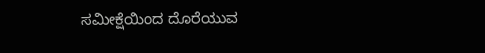ಸಮೀಕ್ಷೆಯಿಂದ ದೊರೆಯುವ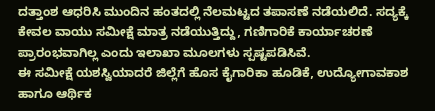ದತ್ತಾಂಶ ಆಧರಿಸಿ ಮುಂದಿನ ಹಂತದಲ್ಲಿ ನೆಲಮಟ್ಟದ ತಪಾಸಣೆ ನಡೆಯಲಿದೆ. ಸದ್ಯಕ್ಕೆ ಕೇವಲ ವಾಯು ಸಮೀಕ್ಷೆ ಮಾತ್ರ ನಡೆಯುತ್ತಿದ್ದು, ಗಣಿಗಾರಿಕೆ ಕಾರ್ಯಾಚರಣೆ ಪ್ರಾರಂಭವಾಗಿಲ್ಲ ಎಂದು ಇಲಾಖಾ ಮೂಲಗಳು ಸ್ಪಷ್ಟಪಡಿಸಿವೆ.
ಈ ಸಮೀಕ್ಷೆ ಯಶಸ್ವಿಯಾದರೆ ಜಿಲ್ಲೆಗೆ ಹೊಸ ಕೈಗಾರಿಕಾ ಹೂಡಿಕೆ, ಉದ್ಯೋಗಾವಕಾಶ ಹಾಗೂ ಆರ್ಥಿಕ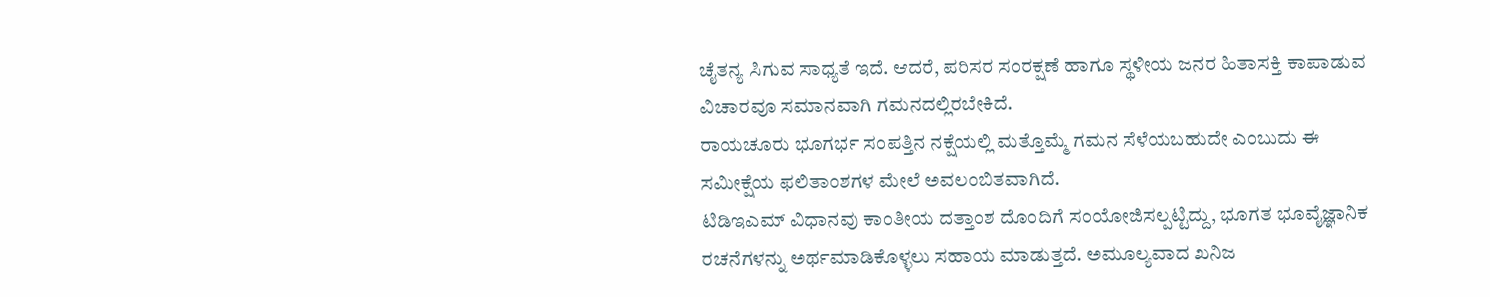ಚೈತನ್ಯ ಸಿಗುವ ಸಾಧ್ಯತೆ ಇದೆ. ಆದರೆ, ಪರಿಸರ ಸಂರಕ್ಷಣೆ ಹಾಗೂ ಸ್ಥಳೀಯ ಜನರ ಹಿತಾಸಕ್ತಿ ಕಾಪಾಡುವ ವಿಚಾರವೂ ಸಮಾನವಾಗಿ ಗಮನದಲ್ಲಿರಬೇಕಿದೆ.
ರಾಯಚೂರು ಭೂಗರ್ಭ ಸಂಪತ್ತಿನ ನಕ್ಷೆಯಲ್ಲಿ ಮತ್ತೊಮ್ಮೆ ಗಮನ ಸೆಳೆಯಬಹುದೇ ಎಂಬುದು ಈ ಸಮೀಕ್ಷೆಯ ಫಲಿತಾಂಶಗಳ ಮೇಲೆ ಅವಲಂಬಿತವಾಗಿದೆ.
ಟಿಡಿಇಎಮ್ ವಿಧಾನವು ಕಾಂತೀಯ ದತ್ತಾಂಶ ದೊಂದಿಗೆ ಸಂಯೋಜಿಸಲ್ಪಟ್ಟಿದ್ದು, ಭೂಗತ ಭೂವೈಜ್ಞಾನಿಕ ರಚನೆಗಳನ್ನು ಅರ್ಥಮಾಡಿಕೊಳ್ಳಲು ಸಹಾಯ ಮಾಡುತ್ತದೆ. ಅಮೂಲ್ಯವಾದ ಖನಿಜ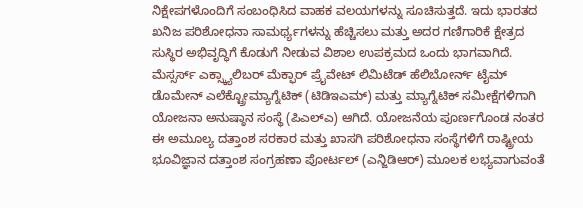ನಿಕ್ಷೇಪಗಳೊಂದಿಗೆ ಸಂಬಂಧಿಸಿದ ವಾಹಕ ವಲಯಗಳನ್ನು ಸೂಚಿಸುತ್ತದೆ. ಇದು ಭಾರತದ ಖನಿಜ ಪರಿಶೋಧನಾ ಸಾಮರ್ಥ್ಯಗಳನ್ನು ಹೆಚ್ಚಿಸಲು ಮತ್ತು ಅದರ ಗಣಿಗಾರಿಕೆ ಕ್ಷೇತ್ರದ ಸುಸ್ಥಿರ ಅಭಿವೃದ್ಧಿಗೆ ಕೊಡುಗೆ ನೀಡುವ ವಿಶಾಲ ಉಪಕ್ರಮದ ಒಂದು ಭಾಗವಾಗಿದೆ. ಮೆಸ್ಸರ್ಸ್ ಎಕ್ಸ್ಕ್ಯಾಲಿಬರ್ ಮೆಕ್ಫಾರ್ ಪ್ರೈವೇಟ್ ಲಿಮಿಟೆಡ್ ಹೆಲಿಬೋರ್ನ್ ಟೈಮ್ ಡೊಮೇನ್ ಎಲೆಕ್ಟ್ರೋಮ್ಯಾಗ್ನೆಟಿಕ್ (ಟಿಡಿಇಎಮ್) ಮತ್ತು ಮ್ಯಾಗ್ನೆಟಿಕ್ ಸಮೀಕ್ಷೆಗಳಿಗಾಗಿ ಯೋಜನಾ ಅನುಷ್ಠಾನ ಸಂಸ್ಥೆ (ಪಿಎಲ್ಎ) ಆಗಿದೆ. ಯೋಜನೆಯ ಪೂರ್ಣಗೊಂಡ ನಂತರ ಈ ಅಮೂಲ್ಯ ದತ್ತಾಂಶ ಸರಕಾರ ಮತ್ತು ಖಾಸಗಿ ಪರಿಶೋಧನಾ ಸಂಸ್ಥೆಗಳಿಗೆ ರಾಷ್ಟ್ರೀಯ ಭೂವಿಜ್ಞಾನ ದತ್ತಾಂಶ ಸಂಗ್ರಹಣಾ ಪೋರ್ಟಲ್ (ಎನ್ಜಿಡಿಆರ್) ಮೂಲಕ ಲಭ್ಯವಾಗುವಂತೆ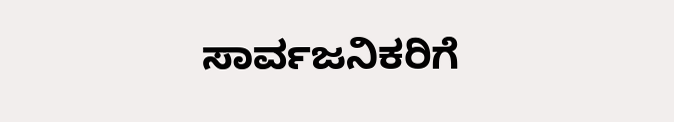ಸಾರ್ವಜನಿಕರಿಗೆ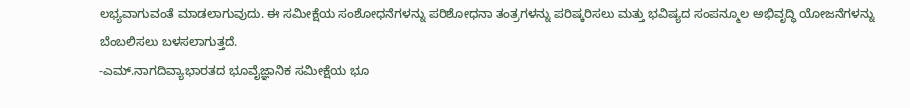ಲಭ್ಯವಾಗುವಂತೆ ಮಾಡಲಾಗುವುದು. ಈ ಸಮೀಕ್ಷೆಯ ಸಂಶೋಧನೆಗಳನ್ನು ಪರಿಶೋಧನಾ ತಂತ್ರಗಳನ್ನು ಪರಿಷ್ಕರಿಸಲು ಮತ್ತು ಭವಿಷ್ಯದ ಸಂಪನ್ಮೂಲ ಅಭಿವೃದ್ಧಿ ಯೋಜನೆಗಳನ್ನು ಬೆಂಬಲಿಸಲು ಬಳಸಲಾಗುತ್ತದೆ.
-ಎಮ್.ನಾಗದಿವ್ಯಾಭಾರತದ ಭೂವೈಜ್ಞಾನಿಕ ಸಮೀಕ್ಷೆಯ ಭೂ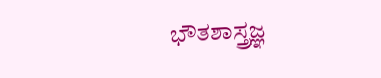ಭೌತಶಾಸ್ತ್ರಜ್ಞ